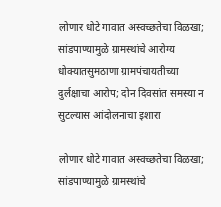लोणार धोटे गावात अस्वच्छतेचा विळखा; सांडपाण्यामुळे ग्रामस्थांचे आरोग्य धोक्यातसुमठाणा ग्रामपंचायतीच्या दुर्लक्षाचा आरोप; दोन दिवसांत समस्या न सुटल्यास आंदोलनाचा इशारा

लोणार धोटे गावात अस्वच्छतेचा विळखा; सांडपाण्यामुळे ग्रामस्थांचे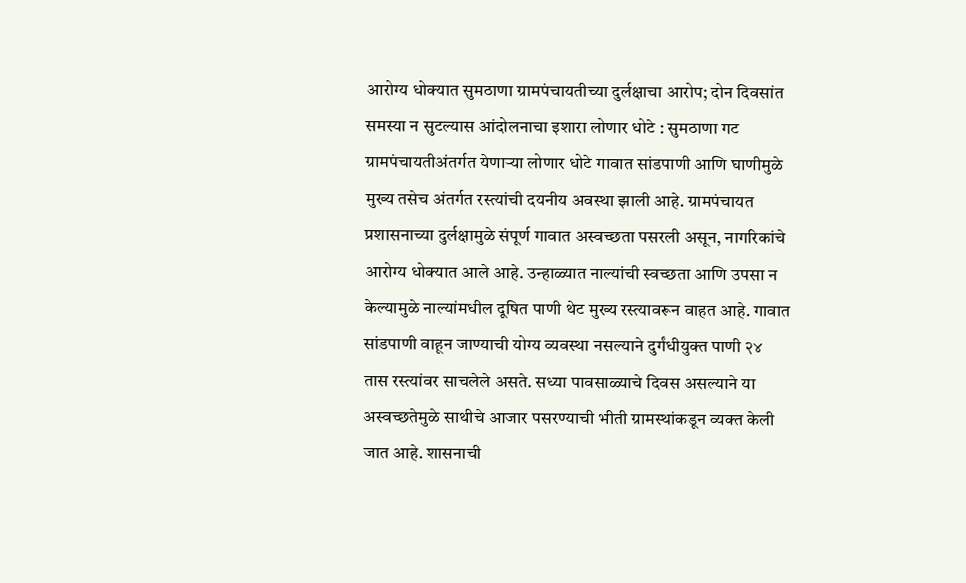आरोग्य धोक्यात सुमठाणा ग्रामपंचायतीच्या दुर्लक्षाचा आरोप; दोन दिवसांत समस्या न सुटल्यास आंदोलनाचा इशारा लोणार धोटे : सुमठाणा गट ग्रामपंचायतीअंतर्गत येणाऱ्या लोणार धोटे गावात सांडपाणी आणि घाणीमुळे मुख्य तसेच अंतर्गत रस्त्यांची दयनीय अवस्था झाली आहे. ग्रामपंचायत प्रशासनाच्या दुर्लक्षामुळे संपूर्ण गावात अस्वच्छता पसरली असून, नागरिकांचे आरोग्य धोक्यात आले आहे. उन्हाळ्यात नाल्यांची स्वच्छता आणि उपसा न केल्यामुळे नाल्यांमधील दूषित पाणी थेट मुख्य रस्त्यावरून वाहत आहे. गावात सांडपाणी वाहून जाण्याची योग्य व्यवस्था नसल्याने दुर्गंधीयुक्त पाणी २४ तास रस्त्यांवर साचलेले असते. सध्या पावसाळ्याचे दिवस असल्याने या अस्वच्छतेमुळे साथीचे आजार पसरण्याची भीती ग्रामस्थांकडून व्यक्त केली जात आहे. शासनाची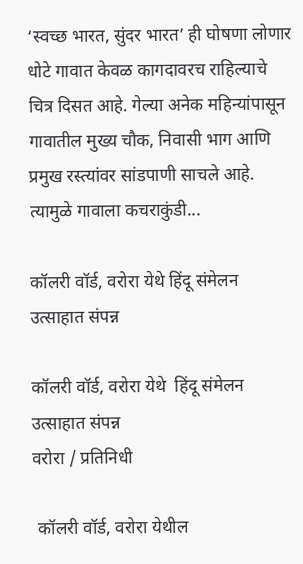‘स्वच्छ भारत, सुंदर भारत’ ही घोषणा लोणार धोटे गावात केवळ कागदावरच राहिल्याचे चित्र दिसत आहे. गेल्या अनेक महिन्यांपासून गावातील मुख्य चौक, निवासी भाग आणि प्रमुख रस्त्यांवर सांडपाणी साचले आहे. त्यामुळे गावाला कचराकुंडी...

कॉलरी वॉर्ड, वरोरा येथे हिंदू संमेलन उत्साहात संपन्न

कॉलरी वॉर्ड, वरोरा येथे  हिंदू संमेलन उत्साहात संपन्न
वरोरा / प्रतिनिधी

 कॉलरी वॉर्ड, वरोरा येथील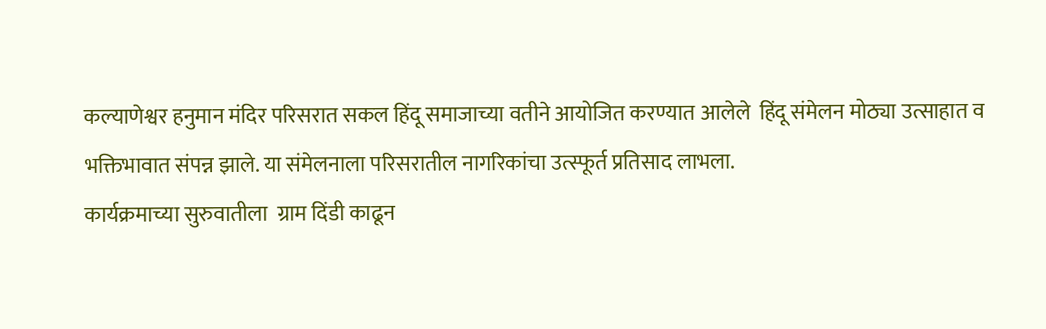कल्याणेश्वर हनुमान मंदिर परिसरात सकल हिंदू समाजाच्या वतीने आयोजित करण्यात आलेले  हिंदू संमेलन मोठ्या उत्साहात व भक्तिभावात संपन्न झाले. या संमेलनाला परिसरातील नागरिकांचा उत्स्फूर्त प्रतिसाद लाभला.
कार्यक्रमाच्या सुरुवातीला  ग्राम दिंडी काढून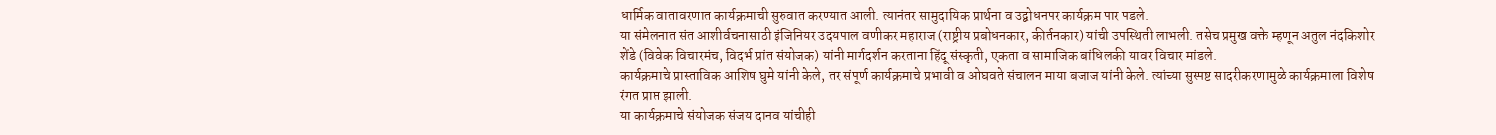धार्मिक वातावरणात कार्यक्रमाची सुरुवात करण्यात आली. त्यानंतर सामुदायिक प्रार्थना व उद्बोधनपर कार्यक्रम पार पडले.
या संमेलनात संत आशीर्वचनासाठी इंजिनियर उदयपाल वणीकर महाराज (राष्ट्रीय प्रबोधनकार, कीर्तनकार) यांची उपस्थिती लाभली. तसेच प्रमुख वक्ते म्हणून अतुल नंदकिशोर शेंडे (विवेक विचारमंच, विदर्भ प्रांत संयोजक) यांनी मार्गदर्शन करताना हिंदू संस्कृती, एकता व सामाजिक बांधिलकी यावर विचार मांडले.
कार्यक्रमाचे प्रास्ताविक आशिष घुमे यांनी केले, तर संपूर्ण कार्यक्रमाचे प्रभावी व ओघवते संचालन माया बजाज यांनी केले. त्यांच्या सुस्पष्ट सादरीकरणामुळे कार्यक्रमाला विशेष रंगत प्राप्त झाली.
या कार्यक्रमाचे संयोजक संजय दानव यांचीही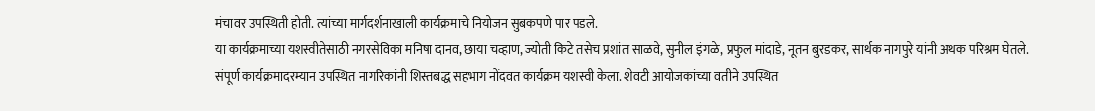मंचावर उपस्थिती होती. त्यांच्या मार्गदर्शनाखाली कार्यक्रमाचे नियोजन सुबकपणे पार पडले.
या कार्यक्रमाच्या यशस्वीतेसाठी नगरसेविका मनिषा दानव, छाया चव्हाण, ज्योती किटे तसेच प्रशांत साळवे, सुनील इंगळे, प्रफुल मांदाडे, नूतन बुरडकर, सार्थक नागपुरे यांनी अथक परिश्रम घेतले.
संपूर्ण कार्यक्रमादरम्यान उपस्थित नागरिकांनी शिस्तबद्ध सहभाग नोंदवत कार्यक्रम यशस्वी केला. शेवटी आयोजकांच्या वतीने उपस्थित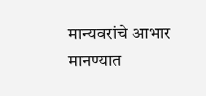मान्यवरांचे आभार मानण्यात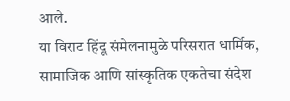आले.
या विराट हिंदू संमेलनामुळे परिसरात धार्मिक, सामाजिक आणि सांस्कृतिक एकतेचा संदेश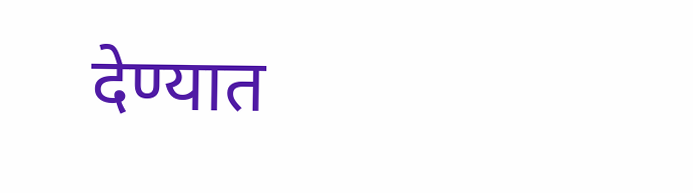देण्यात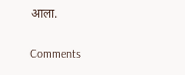आला.

Comments